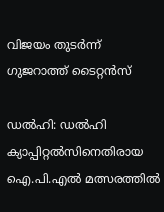വിജയം തുടര്‍ന്ന് ഗുജറാത്ത് ടൈറ്റന്‍സ്‌

ഡല്‍ഹി: ഡല്‍ഹി ക്യാപ്പിറ്റല്‍സിനെതിരായ ഐ.പി.എല്‍ മത്സരത്തില്‍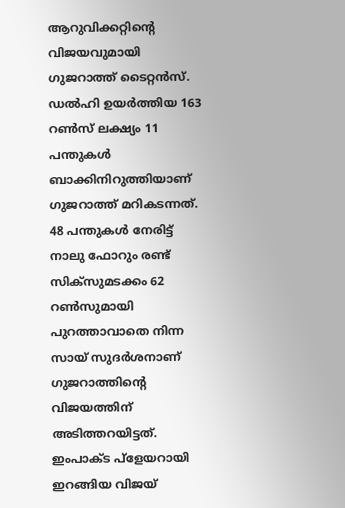ആറുവിക്കറ്റിന്റെ വിജയവുമായി ഗുജറാത്ത് ടൈറ്റന്‍സ്. ഡല്‍ഹി ഉയര്‍ത്തിയ 163 റണ്‍സ് ലക്ഷ്യം 11 പന്തുകള്‍ ബാക്കിനിറുത്തിയാണ് ഗുജറാത്ത് മറികടന്നത്. 48 പന്തുകള്‍ നേരിട്ട് നാലു ഫോറും രണ്ട് സിക്‌സുമടക്കം 62 റണ്‍സുമായി പുറത്താവാതെ നിന്ന സായ് സുദര്‍ശനാണ് ഗുജറാത്തിന്റെ വിജയത്തിന് അടിത്തറയിട്ടത്. ഇംപാക്ട പ്‌ളേയറായി ഇറങ്ങിയ വിജയ്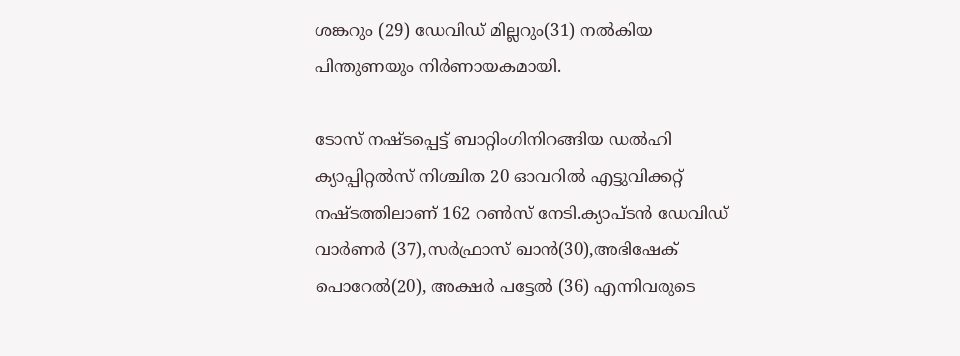ശങ്കറും (29) ഡേവിഡ് മില്ലറും(31) നല്‍കിയ പിന്തുണയും നിര്‍ണായകമായി.

ടോസ് നഷ്ടപ്പെട്ട് ബാറ്റിംഗിനിറങ്ങിയ ഡല്‍ഹി ക്യാപ്പിറ്റല്‍സ് നിശ്ചിത 20 ഓവറില്‍ എട്ടുവിക്കറ്റ് നഷ്ടത്തിലാണ് 162 റണ്‍സ് നേടി.ക്യാപ്ടന്‍ ഡേവിഡ് വാര്‍ണര്‍ (37),സര്‍ഫ്രാസ് ഖാന്‍(30),അഭിഷേക് പൊറേല്‍(20), അക്ഷര്‍ പട്ടേല്‍ (36) എന്നിവരുടെ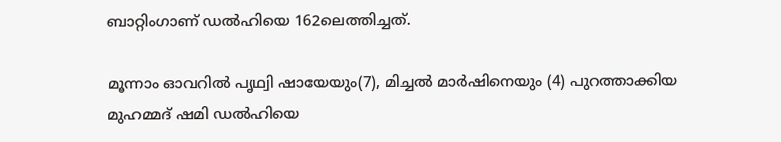ബാറ്റിംഗാണ് ഡല്‍ഹിയെ 162ലെത്തിച്ചത്.

മൂന്നാം ഓവറില്‍ പൃഥ്വി ഷായേയും(7), മിച്ചല്‍ മാര്‍ഷിനെയും (4) പുറത്താക്കിയ മുഹമ്മദ് ഷമി ഡല്‍ഹിയെ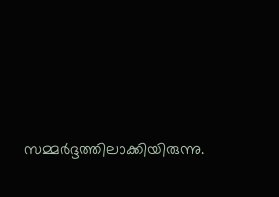സമ്മര്‍ദ്ദത്തിലാക്കിയിരുന്നു.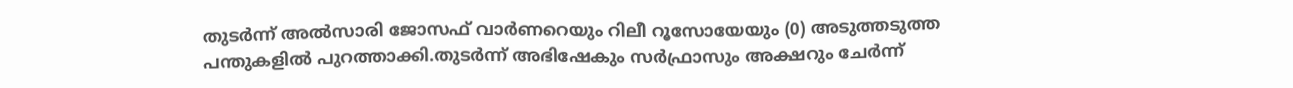തുടര്‍ന്ന് അല്‍സാരി ജോസഫ് വാര്‍ണറെയും റിലീ റൂസോയേയും (0) അടുത്തടുത്ത പന്തുകളില്‍ പുറത്താക്കി.തുടര്‍ന്ന് അഭിഷേകും സര്‍ഫ്രാസും അക്ഷറും ചേര്‍ന്ന്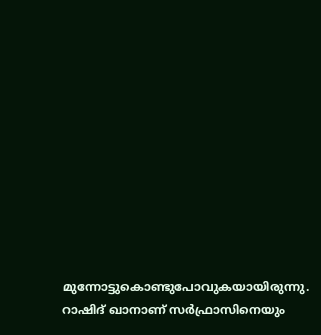മുന്നോട്ടുകൊണ്ടുപോവുകയായിരുന്നു. റാഷിദ് ഖാനാണ് സര്‍ഫ്രാസിനെയും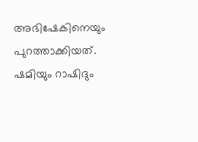അഭിഷേകിനെയും പുറത്താക്കിയത്. ഷമിയും റാഷിദും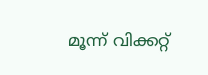മൂന്ന് വിക്കറ്റ്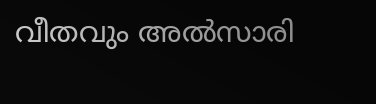വീതവും അല്‍സാരി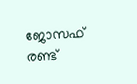ജോസഫ് രണ്ട്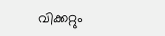വിക്കറ്റും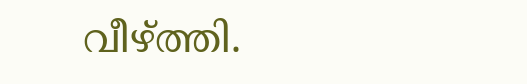വീഴ്ത്തി.